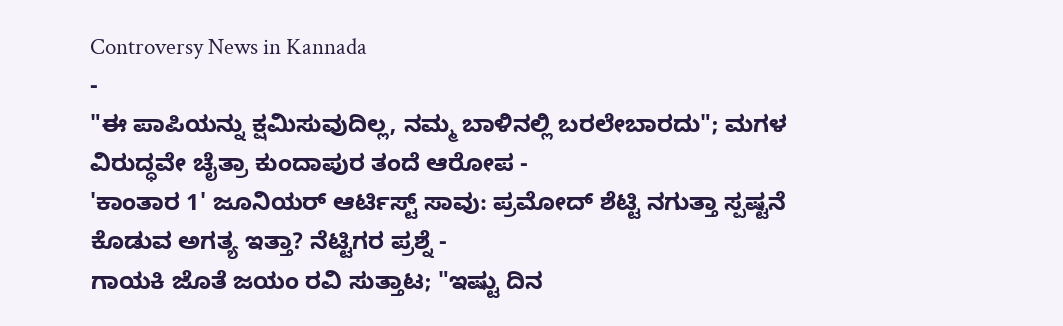Controversy News in Kannada
-
"ಈ ಪಾಪಿಯನ್ನು ಕ್ಷಮಿಸುವುದಿಲ್ಲ, ನಮ್ಮ ಬಾಳಿನಲ್ಲಿ ಬರಲೇಬಾರದು"; ಮಗಳ ವಿರುದ್ಧವೇ ಚೈತ್ರಾ ಕುಂದಾಪುರ ತಂದೆ ಆರೋಪ -
'ಕಾಂತಾರ 1' ಜೂನಿಯರ್ ಆರ್ಟಿಸ್ಟ್ ಸಾವು: ಪ್ರಮೋದ್ ಶೆಟ್ಟಿ ನಗುತ್ತಾ ಸ್ಪಷ್ಟನೆ ಕೊಡುವ ಅಗತ್ಯ ಇತ್ತಾ? ನೆಟ್ಟಿಗರ ಪ್ರಶ್ನೆ -
ಗಾಯಕಿ ಜೊತೆ ಜಯಂ ರವಿ ಸುತ್ತಾಟ; "ಇಷ್ಟು ದಿನ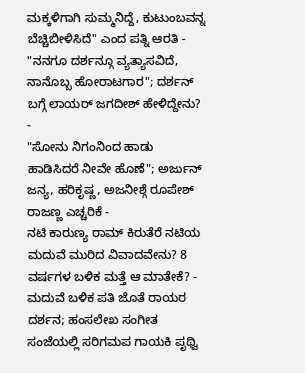ಮಕ್ಕಳಿಗಾಗಿ ಸುಮ್ಮನಿದ್ದೆ, ಕುಟುಂಬವನ್ನ ಬೆಚ್ಚಿಬೀಳಿಸಿದೆ" ಎಂದ ಪತ್ನಿ ಆರತಿ -
"ನನಗೂ ದರ್ಶನ್ಗೂ ವ್ಯತ್ಯಾಸವಿದೆ, ನಾನೊಬ್ಬ ಹೋರಾಟಗಾರ"; ದರ್ಶನ್ ಬಗ್ಗೆ ಲಾಯರ್ ಜಗದೀಶ್ ಹೇಳಿದ್ದೇನು? -
"ಸೋನು ನಿಗಂನಿಂದ ಹಾಡು ಹಾಡಿಸಿದರೆ ನೀವೇ ಹೊಣೆ"; ಅರ್ಜುನ್ ಜನ್ಯ, ಹರಿಕೃಷ್ಣ, ಅಜನೀಶ್ಗೆ ರೂಪೇಶ್ ರಾಜಣ್ಣ ಎಚ್ಚರಿಕೆ -
ನಟಿ ಕಾರುಣ್ಯ ರಾಮ್ ಕಿರುತೆರೆ ನಟಿಯ ಮದುವೆ ಮುರಿದ ವಿವಾದವೇನು? 8 ವರ್ಷಗಳ ಬಳಿಕ ಮತ್ತೆ ಆ ಮಾತೇಕೆ? -
ಮದುವೆ ಬಳಿಕ ಪತಿ ಜೊತೆ ರಾಯರ ದರ್ಶನ; ಹಂಸಲೇಖ ಸಂಗೀತ ಸಂಜೆಯಲ್ಲಿ ಸರಿಗಮಪ ಗಾಯಕಿ ಪೃಥ್ವಿ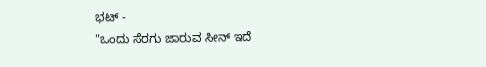ಭಟ್ -
"ಒಂದು ಸೆರಗು ಜಾರುವ ಸೀನ್ ಇದೆ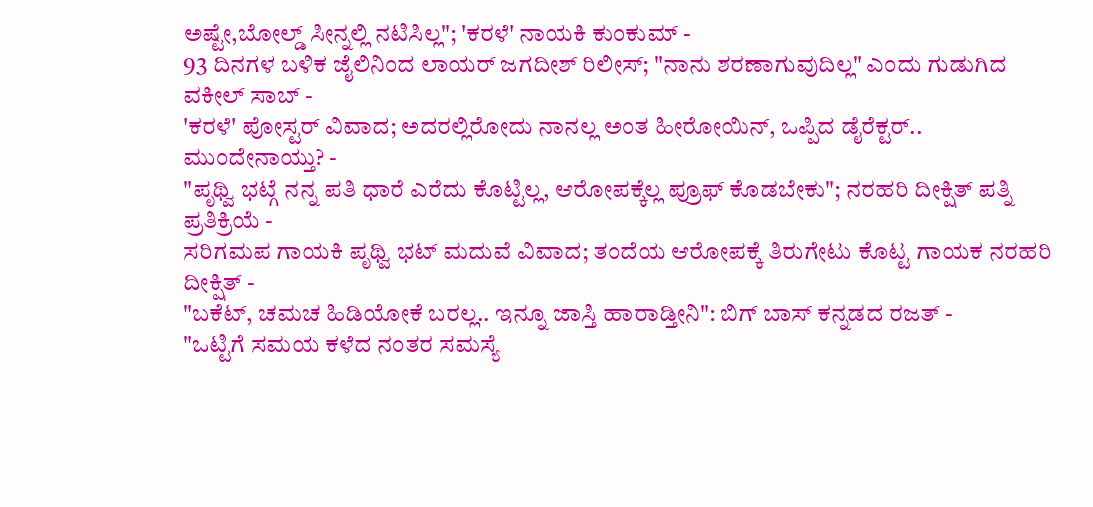ಅಷ್ಟೇ,ಬೋಲ್ಡ್ ಸೀನ್ನಲ್ಲಿ ನಟಿಸಿಲ್ಲ"; 'ಕರಳೆ' ನಾಯಕಿ ಕುಂಕುಮ್ -
93 ದಿನಗಳ ಬಳಿಕ ಜೈಲಿನಿಂದ ಲಾಯರ್ ಜಗದೀಶ್ ರಿಲೀಸ್; "ನಾನು ಶರಣಾಗುವುದಿಲ್ಲ" ಎಂದು ಗುಡುಗಿದ ವಕೀಲ್ ಸಾಬ್ -
'ಕರಳೆ' ಪೋಸ್ಟರ್ ವಿವಾದ; ಅದರಲ್ಲಿರೋದು ನಾನಲ್ಲ ಅಂತ ಹೀರೋಯಿನ್, ಒಪ್ಪಿದ ಡೈರೆಕ್ಟರ್.. ಮುಂದೇನಾಯ್ತು? -
"ಪೃಥ್ವಿ ಭಟ್ಗೆ ನನ್ನ ಪತಿ ಧಾರೆ ಎರೆದು ಕೊಟ್ಟಿಲ್ಲ, ಆರೋಪಕ್ಕೆಲ್ಲ ಪ್ರೂಫ್ ಕೊಡಬೇಕು"; ನರಹರಿ ದೀಕ್ಷಿತ್ ಪತ್ನಿ ಪ್ರತಿಕ್ರಿಯೆ -
ಸರಿಗಮಪ ಗಾಯಕಿ ಪೃಥ್ವಿ ಭಟ್ ಮದುವೆ ವಿವಾದ; ತಂದೆಯ ಆರೋಪಕ್ಕೆ ತಿರುಗೇಟು ಕೊಟ್ಟ ಗಾಯಕ ನರಹರಿ ದೀಕ್ಷಿತ್ -
"ಬಕೆಟ್, ಚಮಚ ಹಿಡಿಯೋಕೆ ಬರಲ್ಲ.. ಇನ್ನೂ ಜಾಸ್ತಿ ಹಾರಾಡ್ತೀನಿ": ಬಿಗ್ ಬಾಸ್ ಕನ್ನಡದ ರಜತ್ -
"ಒಟ್ಟಿಗೆ ಸಮಯ ಕಳೆದ ನಂತರ ಸಮಸ್ಯೆ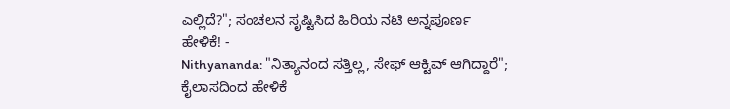ಎಲ್ಲಿದೆ?"; ಸಂಚಲನ ಸೃಷ್ಟಿಸಿದ ಹಿರಿಯ ನಟಿ ಅನ್ನಪೂರ್ಣ ಹೇಳಿಕೆ! -
Nithyananda: "ನಿತ್ಯಾನಂದ ಸತ್ತಿಲ್ಲ, ಸೇಫ್ ಆಕ್ಟಿವ್ ಆಗಿದ್ದಾರೆ"; ಕೈಲಾಸದಿಂದ ಹೇಳಿಕೆ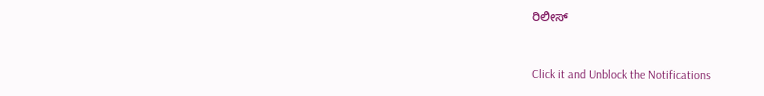ರಿಲೀಸ್


Click it and Unblock the Notifications